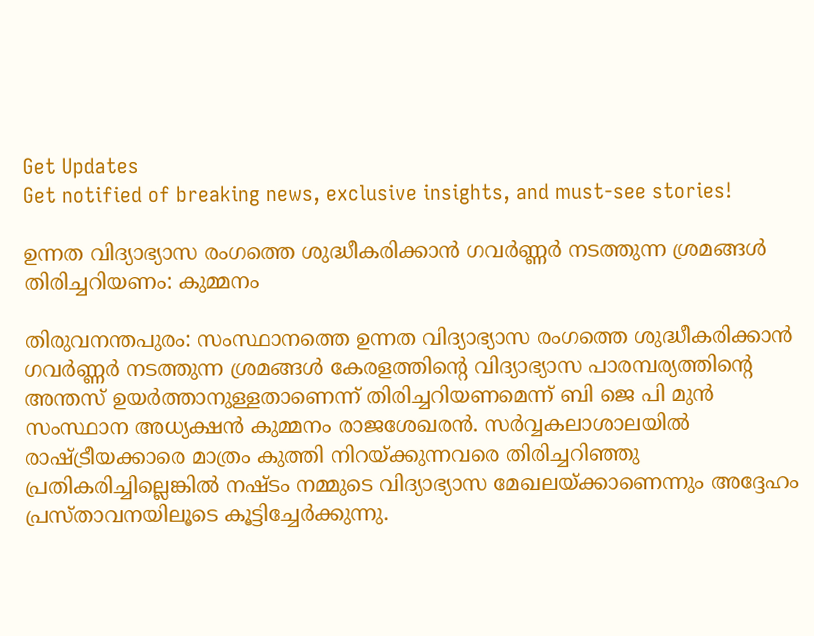Get Updates
Get notified of breaking news, exclusive insights, and must-see stories!

ഉന്നത വിദ്യാഭ്യാസ രംഗത്തെ ശുദ്ധീകരിക്കാൻ ഗവർണ്ണർ നടത്തുന്ന ശ്രമങ്ങൾ തിരിച്ചറിയണം: കുമ്മനം

തിരുവനന്തപുരം: സംസ്ഥാനത്തെ ഉന്നത വിദ്യാഭ്യാസ രംഗത്തെ ശുദ്ധീകരിക്കാൻ ഗവർണ്ണർ നടത്തുന്ന ശ്രമങ്ങൾ കേരളത്തിന്റെ വിദ്യാഭ്യാസ പാരമ്പര്യത്തിന്റെ അന്തസ് ഉയർത്താനുള്ളതാണെന്ന് തിരിച്ചറിയണമെന്ന് ബി ജെ പി മുന്‍ സംസ്ഥാന അധ്യക്ഷന്‍ കുമ്മനം രാജശേഖരന്‍. സർവ്വകലാശാലയിൽ രാഷ്ട്രീയക്കാരെ മാത്രം കുത്തി നിറയ്ക്കുന്നവരെ തിരിച്ചറിഞ്ഞു പ്രതികരിച്ചില്ലെങ്കിൽ നഷ്ടം നമ്മുടെ വിദ്യാഭ്യാസ മേഖലയ്ക്കാണെന്നും അദ്ദേഹം പ്രസ്താവനയിലൂടെ കൂട്ടിച്ചേർക്കുന്നു.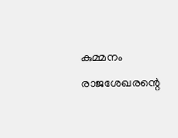കുമ്മനം രാജശേഖരന്റെ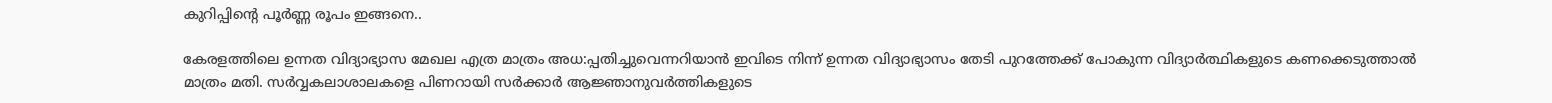കുറിപ്പിന്റെ പൂർണ്ണ രൂപം ഇങ്ങനെ..

കേരളത്തിലെ ഉന്നത വിദ്യാഭ്യാസ മേഖല എത്ര മാത്രം അധ:പ്പതിച്ചുവെന്നറിയാൻ ഇവിടെ നിന്ന് ഉന്നത വിദ്യാഭ്യാസം തേടി പുറത്തേക്ക് പോകുന്ന വിദ്യാർത്ഥികളുടെ കണക്കെടുത്താൽ മാത്രം മതി. സർവ്വകലാശാലകളെ പിണറായി സർക്കാർ ആജ്ഞാനുവർത്തികളുടെ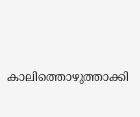കാലിത്തൊഴുത്താക്കി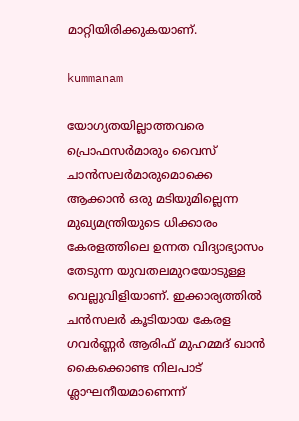മാറ്റിയിരിക്കുകയാണ്.

kummanam

യോഗ്യതയില്ലാത്തവരെ പ്രൊഫസർമാരും വൈസ് ചാൻസലർമാരുമൊക്കെ ആക്കാൻ ഒരു മടിയുമില്ലെന്ന മുഖ്യമന്ത്രിയുടെ ധിക്കാരം കേരളത്തിലെ ഉന്നത വിദ്യാഭ്യാസം തേടുന്ന യുവതലമുറയോടുള്ള വെല്ലുവിളിയാണ്. ഇക്കാര്യത്തിൽ ചൻസലർ കൂടിയായ കേരള ഗവർണ്ണർ ആരിഫ് മുഹമ്മദ് ഖാൻ കൈക്കൊണ്ട നിലപാട് ശ്ലാഘനീയമാണെന്ന്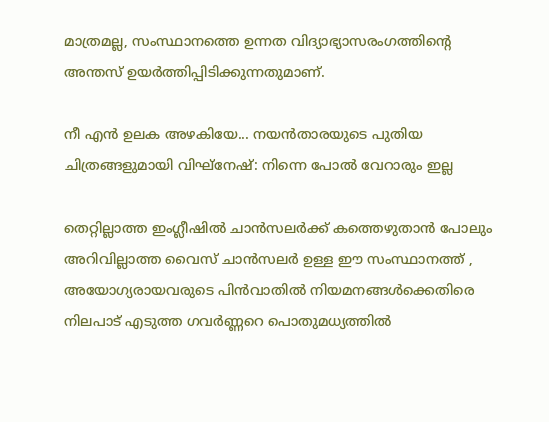മാത്രമല്ല, സംസ്ഥാനത്തെ ഉന്നത വിദ്യാഭ്യാസരംഗത്തിന്റെ അന്തസ് ഉയർത്തിപ്പിടിക്കുന്നതുമാണ്.

നീ എന്‍ ഉലക അഴകിയേ... നയന്‍താരയുടെ പുതിയ ചിത്രങ്ങളുമായി വിഘ്നേഷ്: നിന്നെ പോല്‍ വേറാരും ഇല്ല

തെറ്റില്ലാത്ത ഇംഗ്ലീഷിൽ ചാൻസലർക്ക് കത്തെഴുതാൻ പോലും അറിവില്ലാത്ത വൈസ് ചാൻസലർ ഉള്ള ഈ സംസ്ഥാനത്ത് , അയോഗ്യരായവരുടെ പിൻവാതിൽ നിയമനങ്ങൾക്കെതിരെ നിലപാട് എടുത്ത ഗവർണ്ണറെ പൊതുമധ്യത്തിൽ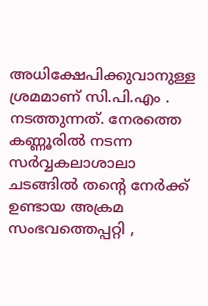അധിക്ഷേപിക്കുവാനുള്ള ശ്രമമാണ് സി.പി.എം . നടത്തുന്നത്. നേരത്തെ കണ്ണൂരിൽ നടന്ന സർവ്വകലാശാലാ ചടങ്ങിൽ തന്റെ നേർക്ക് ഉണ്ടായ അക്രമ സംഭവത്തെപ്പറ്റി ,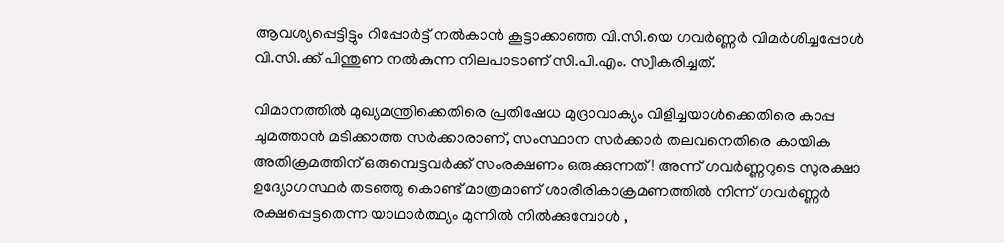ആവശ്യപ്പെട്ടിട്ടും റിപ്പോർട്ട് നൽകാൻ കൂട്ടാക്കാഞ്ഞ വി.സി.യെ ഗവർണ്ണർ വിമർശിച്ചപ്പോൾ വി.സി.ക്ക് പിന്തുണ നൽകുന്ന നിലപാടാണ് സി.പി.എം. സ്വീകരിച്ചത്.

വിമാനത്തിൽ മുഖ്യമന്ത്രിക്കെതിരെ പ്രതിഷേധ മുദ്രാവാക്യം വിളിച്ചയാൾക്കെതിരെ കാപ്പ ചുമത്താൻ മടിക്കാത്ത സർക്കാരാണ്, സംസ്ഥാന സർക്കാർ തലവനെതിരെ കായിക അതിക്രമത്തിന് ഒരുമ്പെട്ടവർക്ക് സംരക്ഷണം ഒരുക്കുന്നത് ! അന്ന് ഗവർണ്ണറുടെ സുരക്ഷാ ഉദ്യോഗസ്ഥർ തടഞ്ഞു കൊണ്ട് മാത്രമാണ് ശാരീരികാക്രമണത്തിൽ നിന്ന് ഗവർണ്ണർ രക്ഷപ്പെട്ടതെന്ന യാഥാർത്ഥ്യം മുന്നിൽ നിൽക്കുമ്പോൾ ,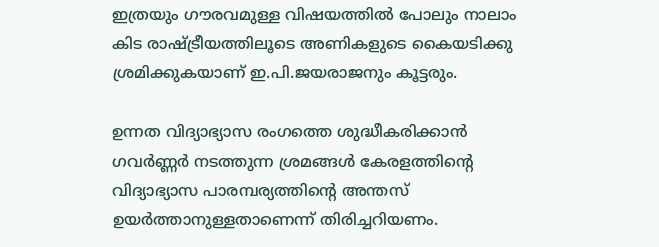ഇത്രയും ഗൗരവമുള്ള വിഷയത്തിൽ പോലും നാലാം കിട രാഷ്ട്രീയത്തിലൂടെ അണികളുടെ കൈയടിക്കു ശ്രമിക്കുകയാണ് ഇ.പി.ജയരാജനും കൂട്ടരും.

ഉന്നത വിദ്യാഭ്യാസ രംഗത്തെ ശുദ്ധീകരിക്കാൻ ഗവർണ്ണർ നടത്തുന്ന ശ്രമങ്ങൾ കേരളത്തിന്റെ വിദ്യാഭ്യാസ പാരമ്പര്യത്തിന്റെ അന്തസ് ഉയർത്താനുള്ളതാണെന്ന് തിരിച്ചറിയണം.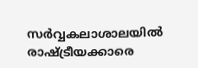സർവ്വകലാശാലയിൽ രാഷ്ട്രീയക്കാരെ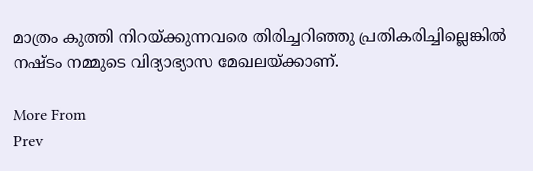മാത്രം കുത്തി നിറയ്ക്കുന്നവരെ തിരിച്ചറിഞ്ഞു പ്രതികരിച്ചില്ലെങ്കിൽ നഷ്ടം നമ്മുടെ വിദ്യാഭ്യാസ മേഖലയ്ക്കാണ്.

More From
Prev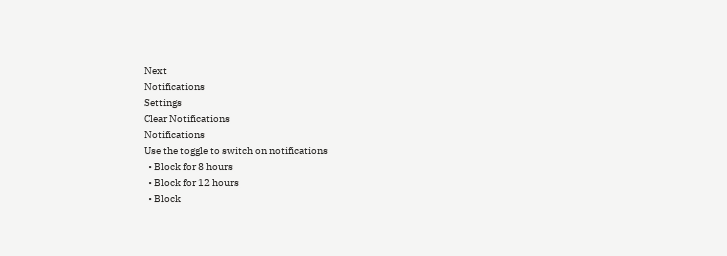Next
Notifications
Settings
Clear Notifications
Notifications
Use the toggle to switch on notifications
  • Block for 8 hours
  • Block for 12 hours
  • Block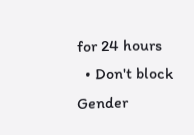for 24 hours
  • Don't block
Gender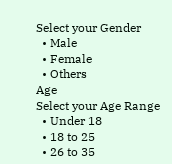Select your Gender
  • Male
  • Female
  • Others
Age
Select your Age Range
  • Under 18
  • 18 to 25
  • 26 to 35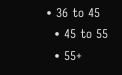• 36 to 45
  • 45 to 55
  • 55+